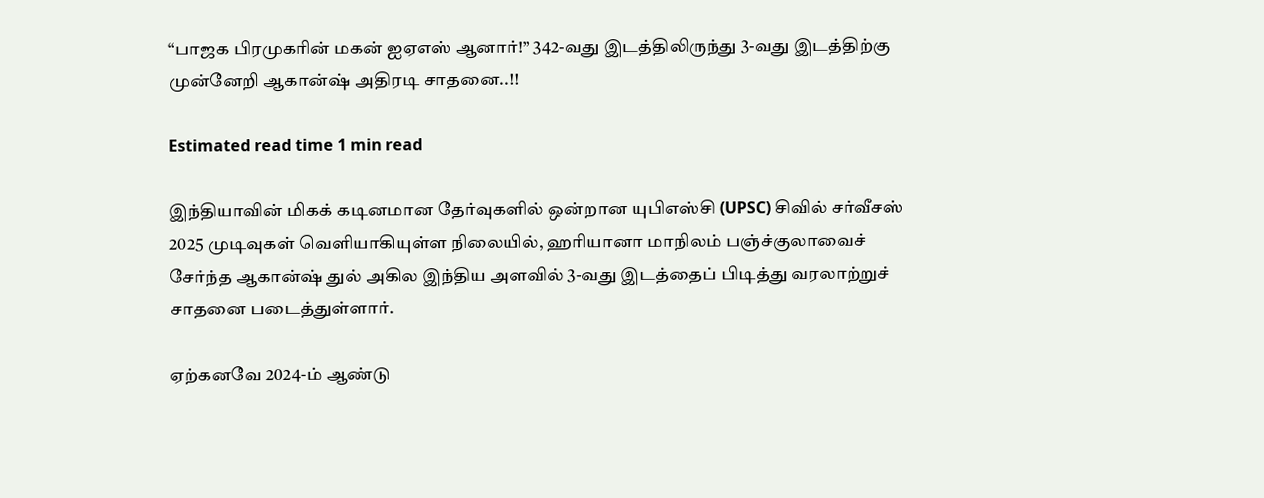“பாஜக பிரமுகரின் மகன் ஐஏஎஸ் ஆனார்!” 342-வது இடத்திலிருந்து 3-வது இடத்திற்கு முன்னேறி ஆகான்ஷ் அதிரடி சாதனை..!!

Estimated read time 1 min read

இந்தியாவின் மிகக் கடினமான தேர்வுகளில் ஒன்றான யுபிஎஸ்சி (UPSC) சிவில் சர்வீசஸ் 2025 முடிவுகள் வெளியாகியுள்ள நிலையில், ஹரியானா மாநிலம் பஞ்ச்குலாவைச் சேர்ந்த ஆகான்ஷ் துல் அகில இந்திய அளவில் 3-வது இடத்தைப் பிடித்து வரலாற்றுச் சாதனை படைத்துள்ளார்.

ஏற்கனவே 2024-ம் ஆண்டு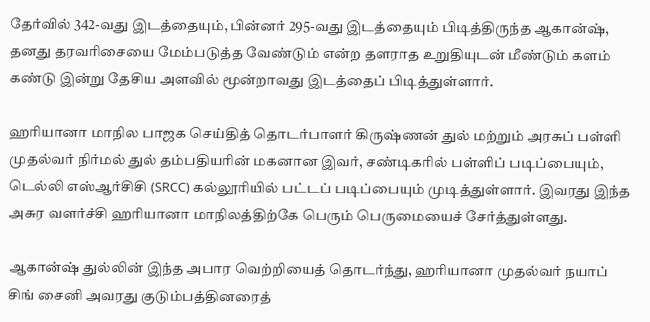தேர்வில் 342-வது இடத்தையும், பின்னர் 295-வது இடத்தையும் பிடித்திருந்த ஆகான்ஷ், தனது தரவரிசையை மேம்படுத்த வேண்டும் என்ற தளராத உறுதியுடன் மீண்டும் களம் கண்டு இன்று தேசிய அளவில் மூன்றாவது இடத்தைப் பிடித்துள்ளார்.

ஹரியானா மாநில பாஜக செய்தித் தொடர்பாளர் கிருஷ்ணன் துல் மற்றும் அரசுப் பள்ளி முதல்வர் நிர்மல் துல் தம்பதியரின் மகனான இவர், சண்டிகரில் பள்ளிப் படிப்பையும், டெல்லி எஸ்ஆர்சிசி (SRCC) கல்லூரியில் பட்டப் படிப்பையும் முடித்துள்ளார். இவரது இந்த அசுர வளர்ச்சி ஹரியானா மாநிலத்திற்கே பெரும் பெருமையைச் சேர்த்துள்ளது.

ஆகான்ஷ் துல்லின் இந்த அபார வெற்றியைத் தொடர்ந்து, ஹரியானா முதல்வர் நயாப் சிங் சைனி அவரது குடும்பத்தினரைத்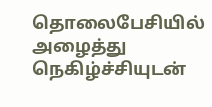தொலைபேசியில் அழைத்து நெகிழ்ச்சியுடன்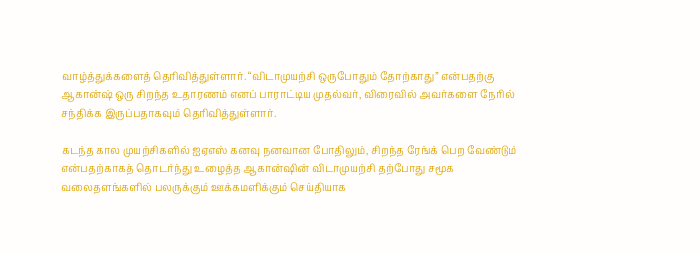வாழ்த்துக்களைத் தெரிவித்துள்ளார். “விடாமுயற்சி ஒருபோதும் தோற்காது” என்பதற்கு ஆகான்ஷ் ஒரு சிறந்த உதாரணம் எனப் பாராட்டிய முதல்வர், விரைவில் அவர்களை நேரில் சந்திக்க இருப்பதாகவும் தெரிவித்துள்ளார்.

கடந்த கால முயற்சிகளில் ஐஏஎஸ் கனவு நனவான போதிலும், சிறந்த ரேங்க் பெற வேண்டும் என்பதற்காகத் தொடர்ந்து உழைத்த ஆகான்ஷின் விடாமுயற்சி தற்போது சமூக வலைதளங்களில் பலருக்கும் ஊக்கமளிக்கும் செய்தியாக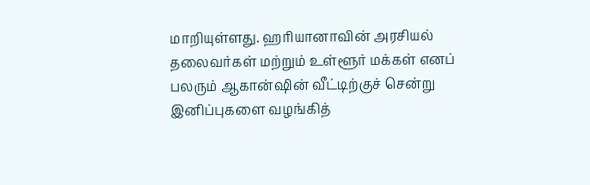மாறியுள்ளது. ஹரியானாவின் அரசியல் தலைவர்கள் மற்றும் உள்ளூர் மக்கள் எனப் பலரும் ஆகான்ஷின் வீட்டிற்குச் சென்று இனிப்புகளை வழங்கித்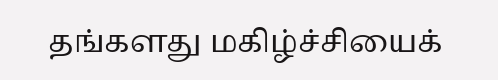தங்களது மகிழ்ச்சியைக்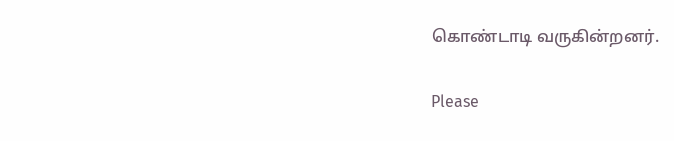கொண்டாடி வருகின்றனர்.

Please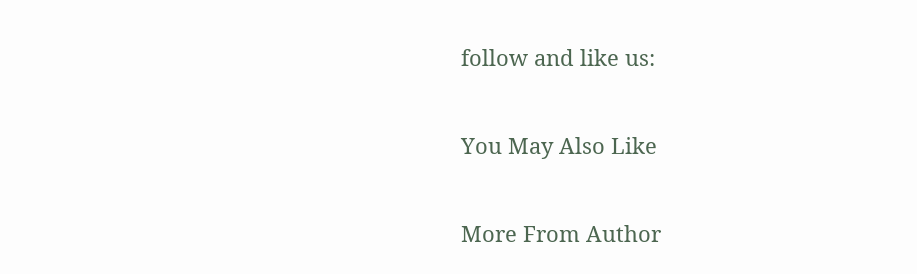follow and like us:

You May Also Like

More From Author